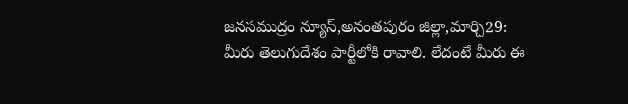జనసముద్రం న్యూస్,అనంతపురం జిల్లా,మార్చి29:
మీరు తెలుగుదేశం పార్టీలోకి రావాలి. లేదంటే మీరు ఈ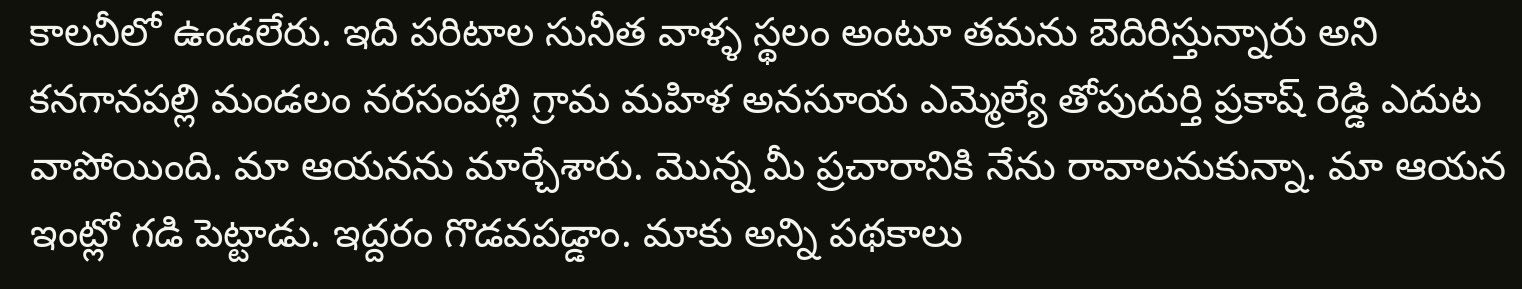కాలనీలో ఉండలేరు. ఇది పరిటాల సునీత వాళ్ళ స్థలం అంటూ తమను బెదిరిస్తున్నారు అని కనగానపల్లి మండలం నరసంపల్లి గ్రామ మహిళ అనసూయ ఎమ్మెల్యే తోపుదుర్తి ప్రకాష్ రెడ్డి ఎదుట వాపోయింది. మా ఆయనను మార్చేశారు. మొన్న మీ ప్రచారానికి నేను రావాలనుకున్నా. మా ఆయన ఇంట్లో గడి పెట్టాడు. ఇద్దరం గొడవపడ్డాం. మాకు అన్ని పథకాలు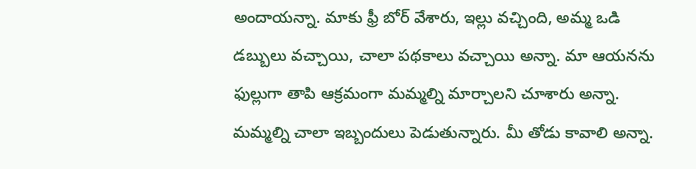అందాయన్నా. మాకు ఫ్రీ బోర్ వేశారు, ఇల్లు వచ్చింది, అమ్మ ఒడి డబ్బులు వచ్చాయి, చాలా పథకాలు వచ్చాయి అన్నా. మా ఆయనను ఫుల్లుగా తాపి ఆక్రమంగా మమ్మల్ని మార్చాలని చూశారు అన్నా. మమ్మల్ని చాలా ఇబ్బందులు పెడుతున్నారు. మీ తోడు కావాలి అన్నా.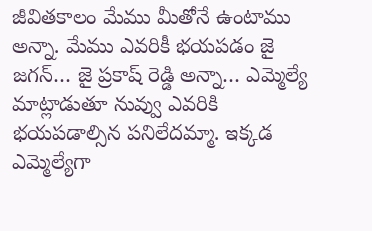జీవితకాలం మేము మీతోనే ఉంటాము అన్నా. మేము ఎవరికీ భయపడం జై జగన్… జై ప్రకాష్ రెడ్డి అన్నా… ఎమ్మెల్యే మాట్లాడుతూ నువ్వు ఎవరికి భయపడాల్సిన పనిలేదమ్మా. ఇక్కడ ఎమ్మెల్యేగా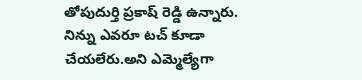తోపుదుర్తి ప్రకాష్ రెడ్డి ఉన్నారు. నిన్ను ఎవరూ టచ్ కూడా చేయలేరు.అని ఎమ్మెల్యేగా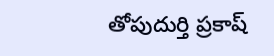తోపుదుర్తి ప్రకాష్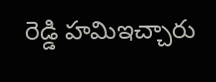రెడ్డి హమిఇచ్చారు